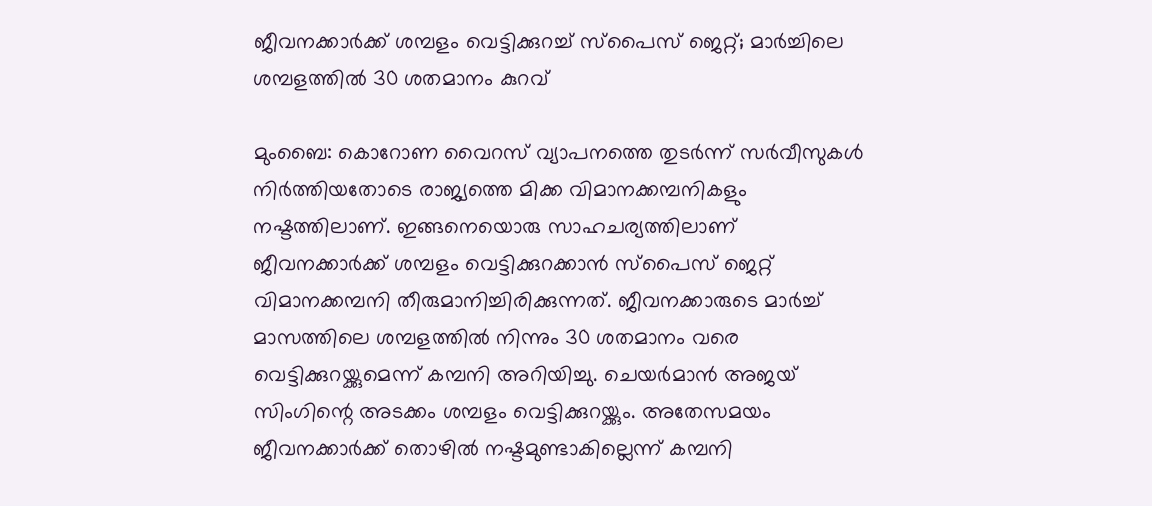ജീവനക്കാര്‍ക്ക് ശമ്പളം വെട്ടിക്കുറച്ച് സ്‌പൈസ് ജെറ്റ്; മാര്‍ച്ചിലെ ശമ്പളത്തില്‍ 30 ശതമാനം കുറവ്

മുംബൈ: കൊറോണ വൈറസ് വ്യാപനത്തെ തുടര്‍ന്ന് സര്‍വീസുകള്‍ നിര്‍ത്തിയതോടെ രാജ്യത്തെ മിക്ക വിമാനക്കമ്പനികളും നഷ്ടത്തിലാണ്. ഇങ്ങനെയൊരു സാഹചര്യത്തിലാണ് ജീവനക്കാര്‍ക്ക് ശമ്പളം വെട്ടിക്കുറക്കാന്‍ സ്‌പൈസ് ജെറ്റ് വിമാനക്കമ്പനി തീരുമാനിച്ചിരിക്കുന്നത്. ജീവനക്കാരുടെ മാര്‍ച്ച് മാസത്തിലെ ശമ്പളത്തില്‍ നിന്നും 30 ശതമാനം വരെ വെട്ടിക്കുറയ്ക്കുമെന്ന് കമ്പനി അറിയിച്ചു. ചെയര്‍മാന്‍ അജയ് സിംഗിന്റെ അടക്കം ശമ്പളം വെട്ടിക്കുറയ്ക്കും. അതേസമയം ജീവനക്കാര്‍ക്ക് തൊഴില്‍ നഷ്ടമുണ്ടാകില്ലെന്ന് കമ്പനി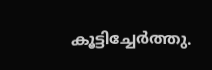കൂട്ടിച്ചേര്‍ത്തു.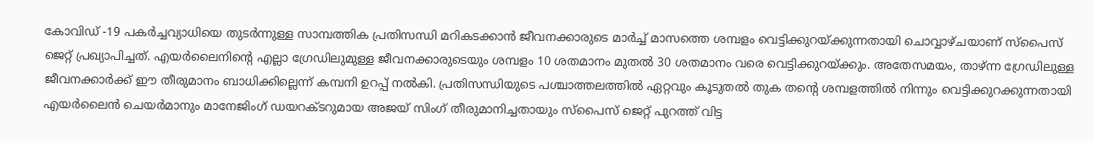കോവിഡ് -19 പകര്‍ച്ചവ്യാധിയെ തുടര്‍ന്നുള്ള സാമ്പത്തിക പ്രതിസന്ധി മറികടക്കാന്‍ ജീവനക്കാരുടെ മാര്‍ച്ച് മാസത്തെ ശമ്പളം വെട്ടിക്കുറയ്ക്കുന്നതായി ചൊവ്വാഴ്ചയാണ് സ്‌പൈസ് ജെറ്റ് പ്രഖ്യാപിച്ചത്. എയര്‍ലൈനിന്റെ എല്ലാ ഗ്രേഡിലുമുള്ള ജീവനക്കാരുടെയും ശമ്പളം 10 ശതമാനം മുതല്‍ 30 ശതമാനം വരെ വെട്ടിക്കുറയ്ക്കും. അതേസമയം, താഴ്ന്ന ഗ്രേഡിലുള്ള ജീവനക്കാര്‍ക്ക് ഈ തീരുമാനം ബാധിക്കില്ലെന്ന് കമ്പനി ഉറപ്പ് നല്‍കി. പ്രതിസന്ധിയുടെ പശ്ചാത്തലത്തില്‍ ഏറ്റവും കൂടുതല്‍ തുക തന്റെ ശമ്പളത്തില്‍ നിന്നും വെട്ടിക്കുറക്കുന്നതായി എയര്‍ലൈന്‍ ചെയര്‍മാനും മാനേജിംഗ് ഡയറക്ടറുമായ അജയ് സിംഗ് തീരുമാനിച്ചതായും സ്‌പൈസ് ജെറ്റ് പുറത്ത് വിട്ട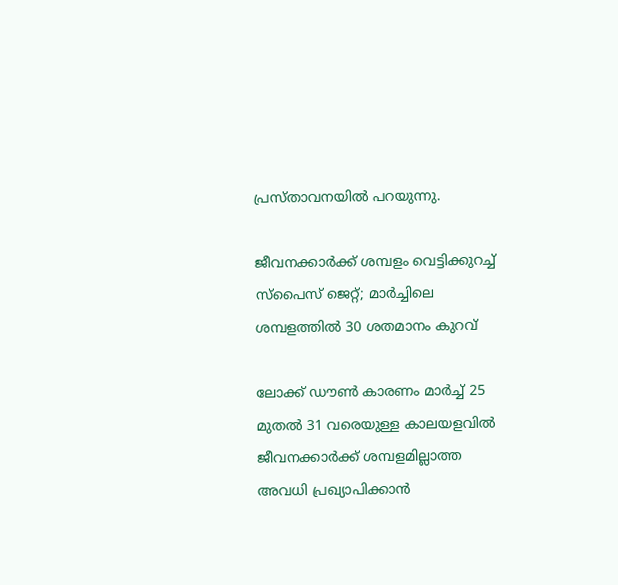പ്രസ്താവനയില്‍ പറയുന്നു.

ജീവനക്കാര്‍ക്ക് ശമ്പളം വെട്ടിക്കുറച്ച് സ്‌പൈസ് ജെറ്റ്; മാര്‍ച്ചിലെ ശമ്പളത്തില്‍ 30 ശതമാനം കുറവ്

ലോക്ക് ഡൗണ്‍ കാരണം മാര്‍ച്ച് 25 മുതല്‍ 31 വരെയുള്ള കാലയളവില്‍ ജീവനക്കാര്‍ക്ക് ശമ്പളമില്ലാത്ത അവധി പ്രഖ്യാപിക്കാന്‍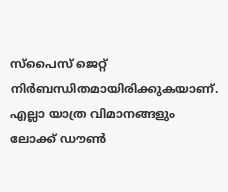സ്‌പൈസ് ജെറ്റ് നിര്‍ബന്ധിതമായിരിക്കുകയാണ്. എല്ലാ യാത്ര വിമാനങ്ങളും ലോക്ക് ഡൗണ്‍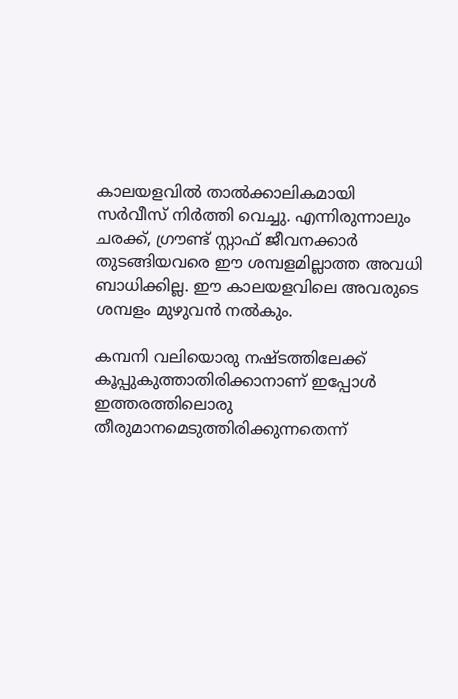കാലയളവില്‍ താല്‍ക്കാലികമായി സര്‍വീസ് നിര്‍ത്തി വെച്ചു. എന്നിരുന്നാലും ചരക്ക്, ഗ്രൗണ്ട് സ്റ്റാഫ് ജീവനക്കാര്‍ തുടങ്ങിയവരെ ഈ ശമ്പളമില്ലാത്ത അവധി ബാധിക്കില്ല. ഈ കാലയളവിലെ അവരുടെ ശമ്പളം മുഴുവന്‍ നല്‍കും.

കമ്പനി വലിയൊരു നഷ്ടത്തിലേക്ക് കൂപ്പുകുത്താതിരിക്കാനാണ് ഇപ്പോള്‍ ഇത്തരത്തിലൊരു തീരുമാനമെടുത്തിരിക്കുന്നതെന്ന്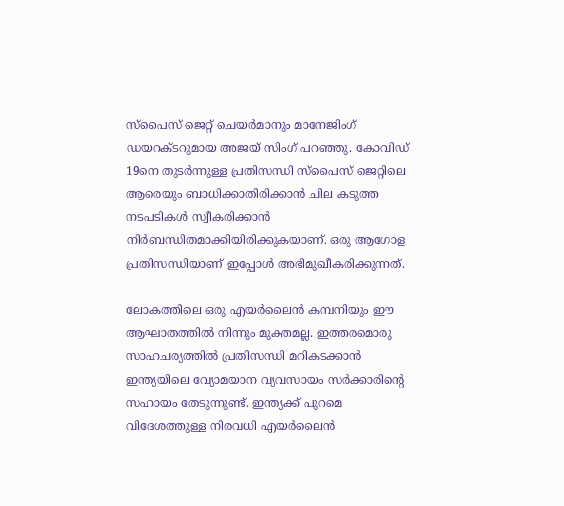സ്‌പൈസ് ജെറ്റ് ചെയര്‍മാനും മാനേജിംഗ് ഡയറക്ടറുമായ അജയ് സിംഗ് പറഞ്ഞു. കോവിഡ് 19നെ തുടര്‍ന്നുള്ള പ്രതിസന്ധി സ്‌പൈസ് ജെറ്റിലെ ആരെയും ബാധിക്കാതിരിക്കാന്‍ ചില കടുത്ത നടപടികള്‍ സ്വീകരിക്കാന്‍ നിര്‍ബന്ധിതമാക്കിയിരിക്കുകയാണ്. ഒരു ആഗോള പ്രതിസന്ധിയാണ് ഇപ്പോള്‍ അഭിമുഖീകരിക്കുന്നത്.

ലോകത്തിലെ ഒരു എയര്‍ലൈന്‍ കമ്പനിയും ഈ ആഘാതത്തില്‍ നിന്നും മുക്തമല്ല. ഇത്തരമൊരു സാഹചര്യത്തില്‍ പ്രതിസന്ധി മറികടക്കാന്‍ ഇന്ത്യയിലെ വ്യോമയാന വ്യവസായം സര്‍ക്കാരിന്റെ സഹായം തേടുന്നുണ്ട്. ഇന്ത്യക്ക് പുറമെ വിദേശത്തുള്ള നിരവധി എയര്‍ലൈന്‍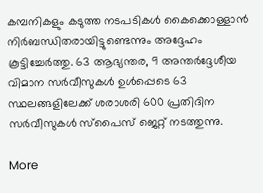കമ്പനികളും കടുത്ത നടപടികള്‍ കൈക്കൊള്ളാന്‍ നിര്‍ബന്ധിതരായിട്ടുണ്ടെന്നും അദ്ദേഹം കൂട്ടിച്ചേര്‍ത്തു. 63 ആഭ്യന്തര, 9 അന്തര്‍ദ്ദേശീയ വിമാന സര്‍വീസുകള്‍ ഉള്‍പ്പെടെ 63 സ്ഥലങ്ങളിലേക്ക് ശരാശരി 600 പ്രതിദിന സര്‍വീസുകള്‍ സ്പൈസ് ജെറ്റ് നടത്തുന്നു.

More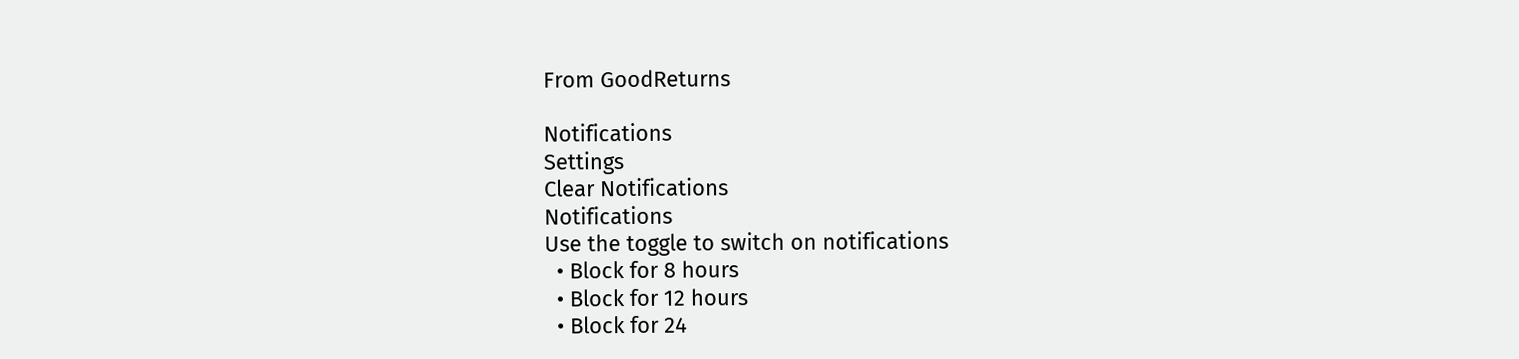From GoodReturns

Notifications
Settings
Clear Notifications
Notifications
Use the toggle to switch on notifications
  • Block for 8 hours
  • Block for 12 hours
  • Block for 24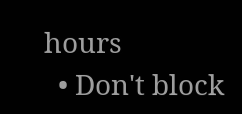hours
  • Don't block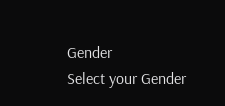Gender
Select your Gender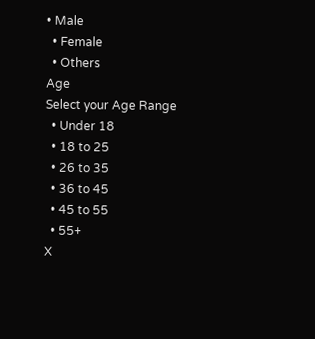• Male
  • Female
  • Others
Age
Select your Age Range
  • Under 18
  • 18 to 25
  • 26 to 35
  • 36 to 45
  • 45 to 55
  • 55+
X